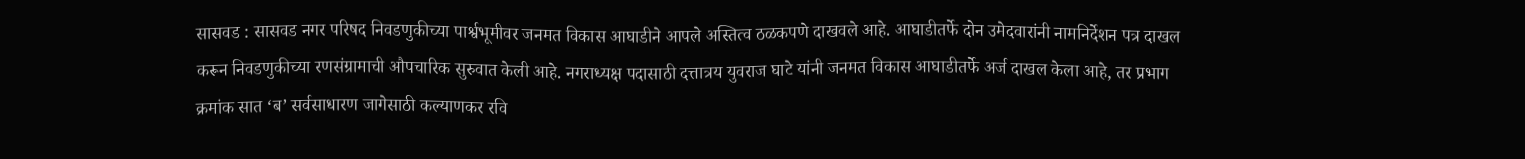सासवड : सासवड नगर परिषद निवडणुकीच्या पार्श्वभूमीवर जनमत विकास आघाडीने आपले अस्तित्व ठळकपणे दाखवले आहे. आघाडीतर्फे दोन उमेदवारांनी नामनिर्देशन पत्र दाखल करून निवडणुकीच्या रणसंग्रामाची औपचारिक सुरुवात केली आहे. नगराध्यक्ष पदासाठी दत्तात्रय युवराज घाटे यांनी जनमत विकास आघाडीतर्फे अर्ज दाखल केला आहे, तर प्रभाग क्रमांक सात ‘ब’ सर्वसाधारण जागेसाठी कल्याणकर रवि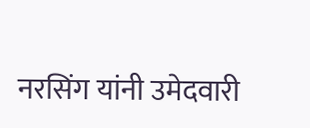नरसिंग यांनी उमेदवारी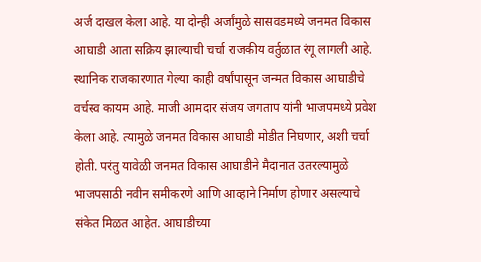अर्ज दाखल केला आहे. या दोन्ही अर्जांमुळे सासवडमध्ये जनमत विकास आघाडी आता सक्रिय झाल्याची चर्चा राजकीय वर्तुळात रंगू लागली आहे. स्थानिक राजकारणात गेल्या काही वर्षांपासून जन्मत विकास आघाडीचे वर्चस्व कायम आहे. माजी आमदार संजय जगताप यांनी भाजपमध्ये प्रवेश केला आहे. त्यामुळे जनमत विकास आघाडी मोडीत निघणार, अशी चर्चा होती. परंतु यावेळी जनमत विकास आघाडीने मैदानात उतरल्यामुळे भाजपसाठी नवीन समीकरणे आणि आव्हाने निर्माण होणार असल्याचे संकेत मिळत आहेत. आघाडीच्या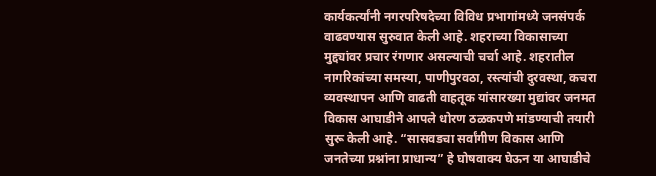कार्यकर्त्यांनी नगरपरिषदेच्या विविध प्रभागांमध्ये जनसंपर्क वाढवण्यास सुरुवात केली आहे. शहराच्या विकासाच्या मुद्द्यांवर प्रचार रंगणार असल्याची चर्चा आहे. शहरातील नागरिकांच्या समस्या, पाणीपुरवठा, रस्त्यांची दुरवस्था, कचरा व्यवस्थापन आणि वाढती वाहतूक यांसारख्या मुद्यांवर जनमत विकास आघाडीने आपले धोरण ठळकपणे मांडण्याची तयारी सुरू केली आहे. “सासवडचा सर्वांगीण विकास आणि जनतेच्या प्रश्नांना प्राधान्य” हे घोषवाक्य घेऊन या आघाडीचे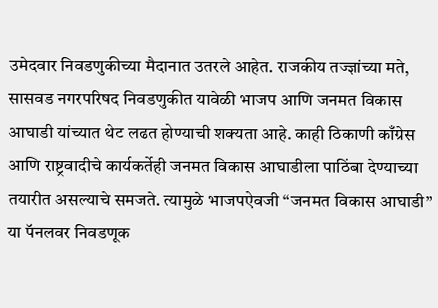उमेदवार निवडणुकीच्या मैदानात उतरले आहेत. राजकीय तज्ज्ञांच्या मते, सासवड नगरपरिषद निवडणुकीत यावेळी भाजप आणि जनमत विकास आघाडी यांच्यात थेट लढत होण्याची शक्यता आहे. काही ठिकाणी काँग्रेस आणि राष्ट्रवादीचे कार्यकर्तेही जनमत विकास आघाडीला पाठिंबा देण्याच्या तयारीत असल्याचे समजते. त्यामुळे भाजपऐवजी “जनमत विकास आघाडी” या पॅनलवर निवडणूक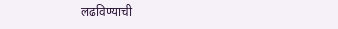लढविण्याची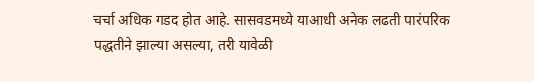चर्चा अधिक गडद होत आहे. सासवडमध्ये याआधी अनेक लढती पारंपरिक पद्धतीने झाल्या असल्या, तरी यावेळी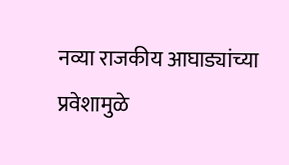नव्या राजकीय आघाड्यांच्या प्रवेशामुळे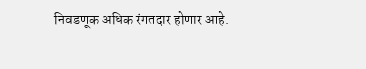निवडणूक अधिक रंगतदार होणार आहे.